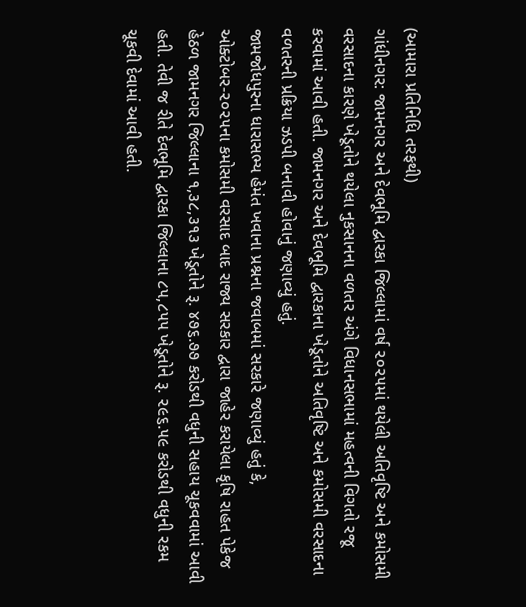(આમારા પ્રતિનિધિ તરફથી)
ગાંધીનગર: જામનગર અને દેવભૂમિ દ્વારકા જિલ્લામાં વર્ષ ૨૦૨૫માં થયેલી અતિવૃષ્ટિ અને કમોસમી વરસાદના કારણે ખેડૂતોને થયેલા નુકસાનના વળતર અંગે વિધાનસભામાં મહત્વની વિગતો રજૂ કરવામાં આવી હતી. જામનગર અને દેવભૂમિ દ્વારકાના ખેડૂતોને અતિવૃષ્ટિ અને કમોસમી વરસાદના વળતરની પ્રક્રિયા ઝડપી બનાવી હોવાનું જણાવ્યું હતું.
જામજોધપુરના ધારાસભ્ય હેમંત ખવાના પ્રશ્નના જવાબમાં સરકારે જણાવ્યું હતું કે, ઓક્ટોબર-૨૦૨૫ના કમોસમી વરસાદ બાદ રાજ્ય સરકાર દ્વારા જાહેર કરાયેલા કૃષિ રાહત પેકેજ હેઠળ જામનગર જિલ્લાના ૧,૩૮,૩૧૩ ખેડૂતોને રૂ. ૪૭૬.૭૭ કરોડથી વધુની સહાય ચૂકવવામાં આવી હતી. તેવી જ રીતે દેવભૂમિ દ્વારકા જિલ્લાના ૮૫,૮૫૫ ખેડૂતોને રૂ. ૨૯૬.૫૯ કરોડથી વધુની રકમ ચૂકવી દેવામાં આવી હતી.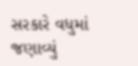સરકારે વધુમાં જણાવ્યું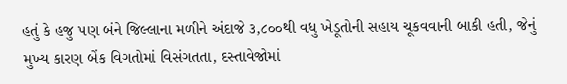હતું કે હજુ પણ બંને જિલ્લાના મળીને અંદાજે ૩,૮૦૦થી વધુ ખેડૂતોની સહાય ચૂકવવાની બાકી હતી, જેનું મુખ્ય કારણ બેંક વિગતોમાં વિસંગતતા, દસ્તાવેજોમાં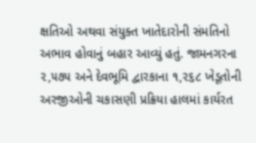ક્ષતિઓ અથવા સંયુક્ત ખાતેદારોની સંમતિનો અભાવ હોવાનું બહાર આવ્યું હતું. જામનગરના ૨,૫૭૫ અને દેવભૂમિ દ્વારકાના ૧,૨૬૮ ખેડૂતોની અરજીઓની ચકાસણી પ્રક્રિયા હાલમાં કાર્યરત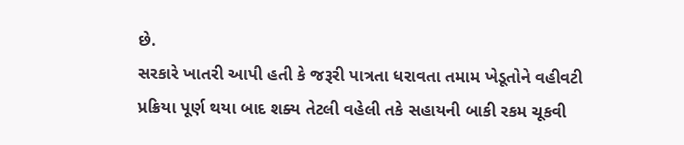છે.
સરકારે ખાતરી આપી હતી કે જરૂરી પાત્રતા ધરાવતા તમામ ખેડૂતોને વહીવટી પ્રક્રિયા પૂર્ણ થયા બાદ શક્ય તેટલી વહેલી તકે સહાયની બાકી રકમ ચૂકવી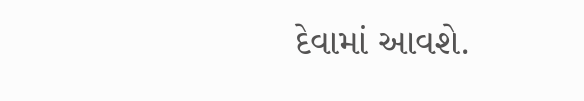દેવામાં આવશે.